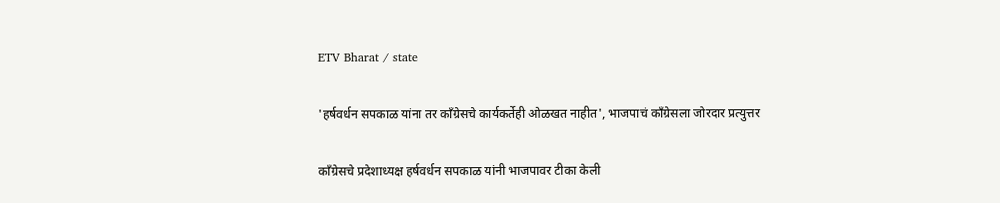ETV Bharat / state

'हर्षवर्धन सपकाळ यांना तर काँग्रेसचे कार्यकर्तेही ओळखत नाहीत', भाजपाचं काँग्रेसला जोरदार प्रत्युत्तर

काँग्रेसचे प्रदेशाध्यक्ष हर्षवर्धन सपकाळ यांनी भाजपावर टीका केली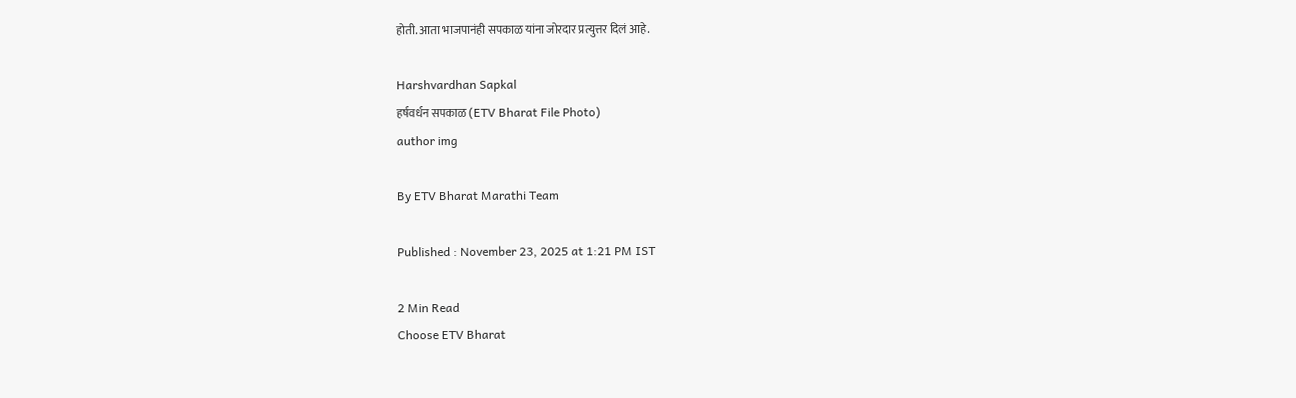होती. आता भाजपानंही सपकाळ यांना जोरदार प्रत्युत्तर दिलं आहे.

Harshvardhan Sapkal
हर्षवर्धन सपकाळ (ETV Bharat File Photo)
author img

By ETV Bharat Marathi Team

Published : November 23, 2025 at 1:21 PM IST

2 Min Read
Choose ETV Bharat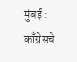मुंबई : काँग्रेसचे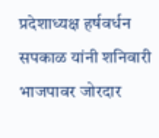प्रदेशाध्यक्ष हर्षवर्धन सपकाळ यांनी शनिवारी भाजपावर जोरदार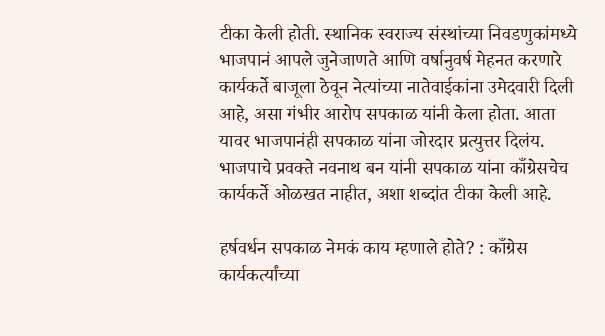टीका केली होती. स्थानिक स्वराज्य संस्थांच्या निवडणुकांमध्ये भाजपानं आपले जुनेजाणते आणि वर्षानुवर्ष मेहनत करणारे कार्यकर्ते बाजूला ठेवून नेत्यांच्या नातेवाईकांना उमेदवारी दिली आहे, असा गंभीर आरोप सपकाळ यांनी केला होता. आता यावर भाजपानंही सपकाळ यांना जोरदार प्रत्युत्तर दिलंय. भाजपाचे प्रवक्ते नवनाथ बन यांनी सपकाळ यांना काँग्रेसचेच कार्यकर्ते ओळखत नाहीत, अशा शब्दांत टीका केली आहे.

हर्षवर्धन सपकाळ नेमकं काय म्हणाले होते? : काँग्रेस कार्यकर्त्यांच्या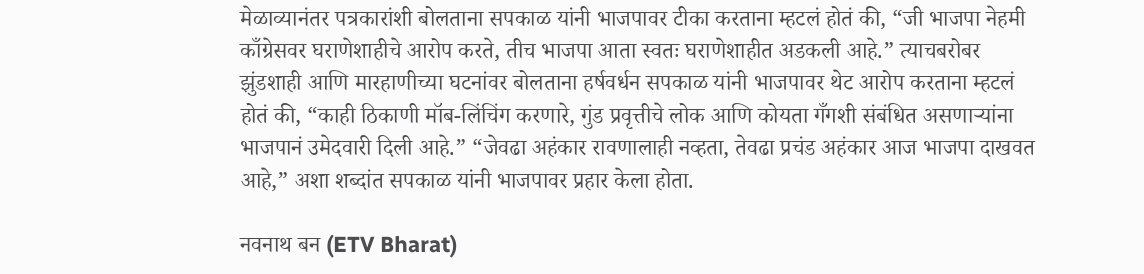मेळाव्यानंतर पत्रकारांशी बोलताना सपकाळ यांनी भाजपावर टीका करताना म्हटलं होतं की, “जी भाजपा नेहमी काँग्रेसवर घराणेशाहीचे आरोप करते, तीच भाजपा आता स्वतः घराणेशाहीत अडकली आहे.” त्याचबरोबर झुंडशाही आणि मारहाणीच्या घटनांवर बोलताना हर्षवर्धन सपकाळ यांनी भाजपावर थेट आरोप करताना म्हटलं होतं की, “काही ठिकाणी मॉब-लिंचिंग करणारे, गुंड प्रवृत्तीचे लोक आणि कोयता गँगशी संबंधित असणाऱ्यांना भाजपानं उमेदवारी दिली आहे.” “जेवढा अहंकार रावणालाही नव्हता, तेवढा प्रचंड अहंकार आज भाजपा दाखवत आहे,” अशा शब्दांत सपकाळ यांनी भाजपावर प्रहार केला होता.

नवनाथ बन (ETV Bharat)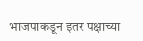भाजपाकडून इतर पक्षाच्या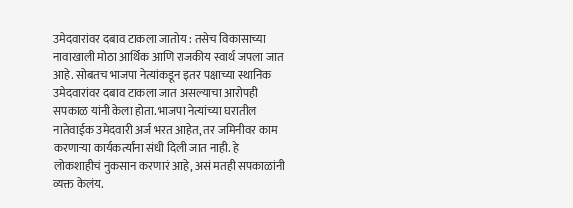उमेदवारांवर दबाव टाकला जातोय : तसेच विकासाच्या नावाखाली मोठा आर्थिक आणि राजकीय स्वार्थ जपला जात आहे. सोबतच भाजपा नेत्यांकडून इतर पक्षाच्या स्थानिक उमेदवारांवर दबाव टाकला जात असल्याचा आरोपही सपकाळ यांनी केला होता. भाजपा नेत्यांच्या घरातील नातेवाईक उमेदवारी अर्ज भरत आहेत, तर जमिनीवर काम करणाऱ्या कार्यकर्त्यांना संधी दिली जात नाही. हे लोकशाहीचं नुकसान करणारं आहे, असं मतही सपकाळांनी व्यक्त केलंय.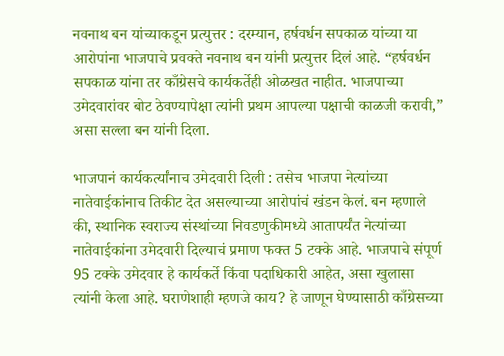नवनाथ बन यांच्याकडून प्रत्युत्तर : दरम्यान, हर्षवर्धन सपकाळ यांच्या या आरोपांना भाजपाचे प्रवक्ते नवनाथ बन यांनी प्रत्युत्तर दिलं आहे. “हर्षवर्धन सपकाळ यांना तर काँग्रेसचे कार्यकर्तेही ओळखत नाहीत. भाजपाच्या उमेदवारांवर बोट ठेवण्यापेक्षा त्यांनी प्रथम आपल्या पक्षाची काळजी करावी,” असा सल्ला बन यांनी दिला.

भाजपानं कार्यकर्त्यांनाच उमेदवारी दिली : तसेच भाजपा नेत्यांच्या नातेवाईकांनाच तिकीट देत असल्याच्या आरोपांचं खंडन केलं. बन म्हणाले की, स्थानिक स्वराज्य संस्थांच्या निवडणुकीमध्ये आतापर्यंत नेत्यांच्या नातेवाईकांना उमेदवारी दिल्याचं प्रमाण फक्त 5 टक्के आहे. भाजपाचे संपूर्ण 95 टक्के उमेदवार हे कार्यकर्ते किंवा पदाधिकारी आहेत, असा खुलासा त्यांनी केला आहे. घराणेशाही म्हणजे काय? हे जाणून घेण्यासाठी काँग्रेसच्या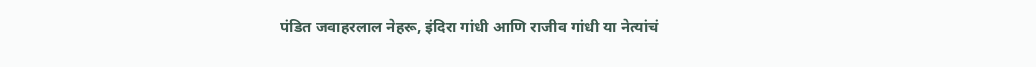पंडित जवाहरलाल नेहरू, इंदिरा गांधी आणि राजीव गांधी या नेत्यांचं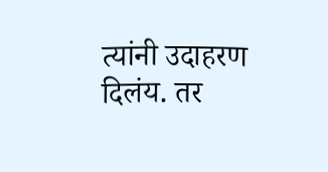त्यांनी उदाहरण दिलंय. तर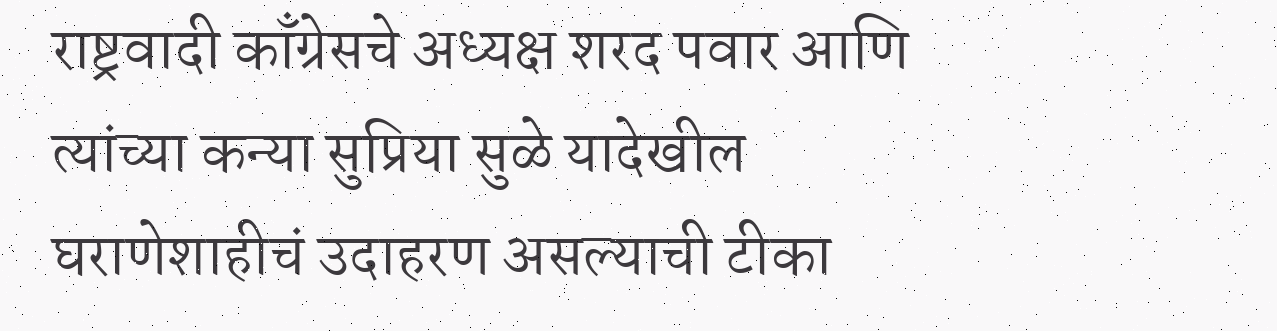राष्ट्रवादी काँग्रेसचे अध्यक्ष शरद पवार आणि त्यांच्या कन्या सुप्रिया सुळे यादेखील घराणेशाहीचं उदाहरण असल्याची टीका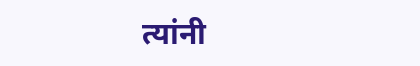त्यांनी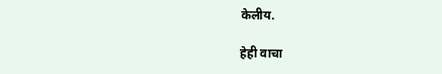केलीय.

हेही वाचा